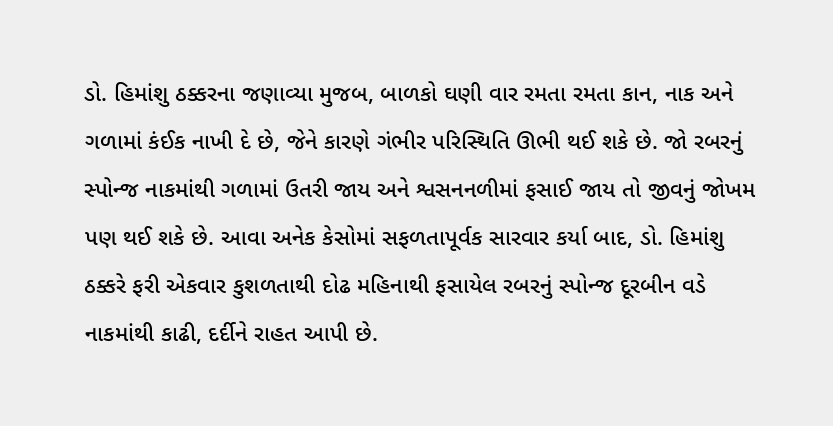ડો. હિમાંશુ ઠક્કરના જણાવ્યા મુજબ, બાળકો ઘણી વાર રમતા રમતા કાન, નાક અને ગળામાં કંઈક નાખી દે છે, જેને કારણે ગંભીર પરિસ્થિતિ ઊભી થઈ શકે છે. જો રબરનું સ્પોન્જ નાકમાંથી ગળામાં ઉતરી જાય અને શ્વસનનળીમાં ફસાઈ જાય તો જીવનું જોખમ પણ થઈ શકે છે. આવા અનેક કેસોમાં સફળતાપૂર્વક સારવાર કર્યા બાદ, ડો. હિમાંશુ ઠક્કરે ફરી એકવાર કુશળતાથી દોઢ મહિનાથી ફસાયેલ રબરનું સ્પોન્જ દૂરબીન વડે નાકમાંથી કાઢી, દર્દીને રાહત આપી છે.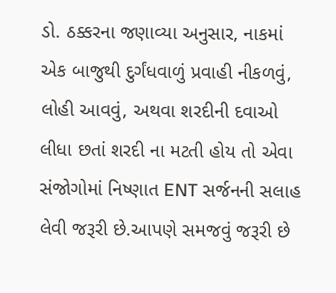ડો. ઠક્કરના જણાવ્યા અનુસાર, નાકમાં એક બાજુથી દુર્ગંધવાળું પ્રવાહી નીકળવું, લોહી આવવું, અથવા શરદીની દવાઓ લીધા છતાં શરદી ના મટતી હોય તો એવા સંજોગોમાં નિષ્ણાત ENT સર્જનની સલાહ લેવી જરૂરી છે.આપણે સમજવું જરૂરી છે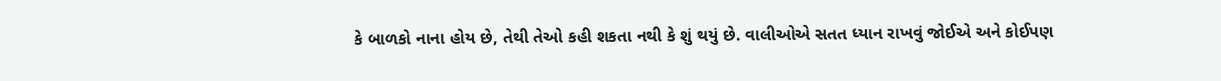કે બાળકો નાના હોય છે, તેથી તેઓ કહી શકતા નથી કે શું થયું છે. વાલીઓએ સતત ધ્યાન રાખવું જોઈએ અને કોઈપણ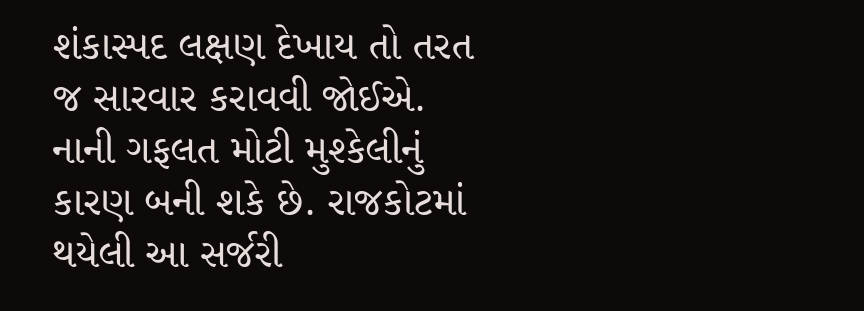શંકાસ્પદ લક્ષણ દેખાય તો તરત જ સારવાર કરાવવી જોઈએ. નાની ગફલત મોટી મુશ્કેલીનું કારણ બની શકે છે. રાજકોટમાં થયેલી આ સર્જરી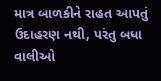માત્ર બાળકીને રાહત આપતું ઉદાહરણ નથી, પરંતુ બધા વાલીઓ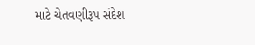માટે ચેતવણીરૂપ સંદેશ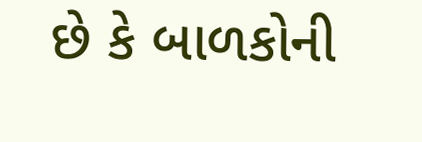છે કે બાળકોની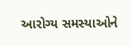આરોગ્ય સમસ્યાઓને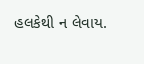હલકેથી ન લેવાય.